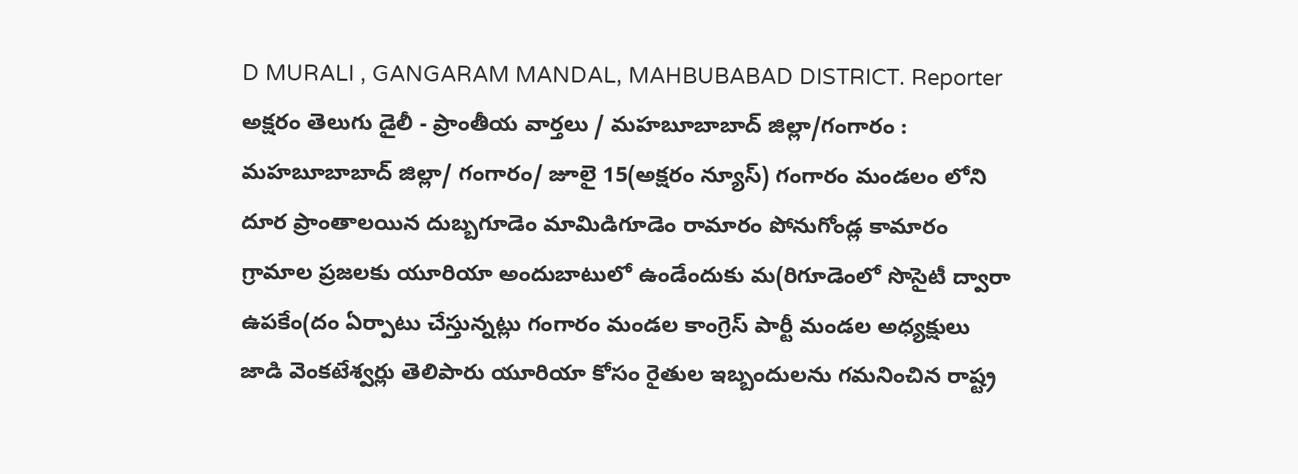D MURALI , GANGARAM MANDAL, MAHBUBABAD DISTRICT. Reporter
అక్షరం తెలుగు డైలీ - ప్రాంతీయ వార్తలు / మహబూబాబాద్ జిల్లా/గంగారం : మహబూబాబాద్ జిల్లా/ గంగారం/ జూలై 15(అక్షరం న్యూస్) గంగారం మండలం లోని దూర ప్రాంతాలయిన దుబ్బగూడెం మామిడిగూడెం రామారం పోనుగోండ్ల కామారం గ్రామాల ప్రజలకు యూరియా అందుబాటులో ఉండేందుకు మ(రిగూడెంలో సొసైటీ ద్వారా ఉపకేం(దం ఏర్పాటు చేస్తున్నట్లు గంగారం మండల కాంగ్రెస్ పార్టీ మండల అధ్యక్షులు జాడి వెంకటేశ్వర్లు తెలిపారు యూరియా కోసం రైతుల ఇబ్బందులను గమనించిన రాష్ట్ర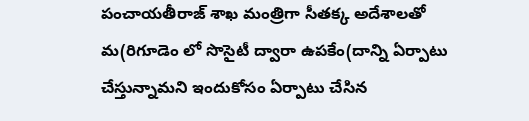పంచాయతీరాజ్ శాఖ మంత్రిగా సీతక్క అదేశాలతో మ(రిగూడెం లో సొసైటీ ద్వారా ఉపకేం(దాన్ని ఏర్పాటు చేస్తున్నామని ఇందుకోసం ఏర్పాటు చేసిన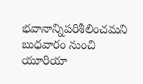భవానాన్నిపరిశీలించమని బుధవారం నుంచి యూరియా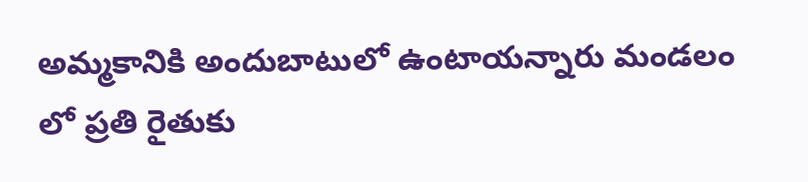అమ్మకానికి అందుబాటులో ఉంటాయన్నారు మండలం లో ప్రతి రైతుకు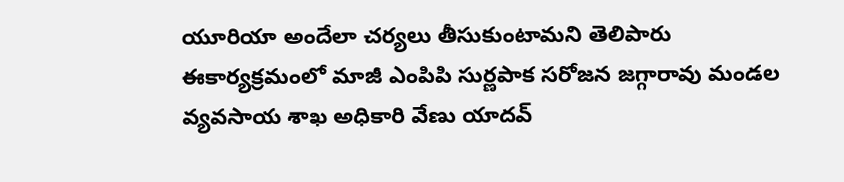యూరియా అందేలా చర్యలు తీసుకుంటామని తెలిపారు ఈకార్యక్రమంలో మాజీ ఎంపిపి సుర్ణపాక సరోజన జగ్గారావు మండల వ్యవసాయ శాఖ అధికారి వేణు యాదవ్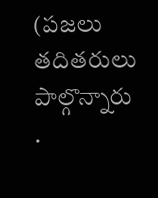(పజలు తదితరులు పాల్గొన్నారు
.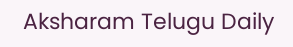Aksharam Telugu Daily